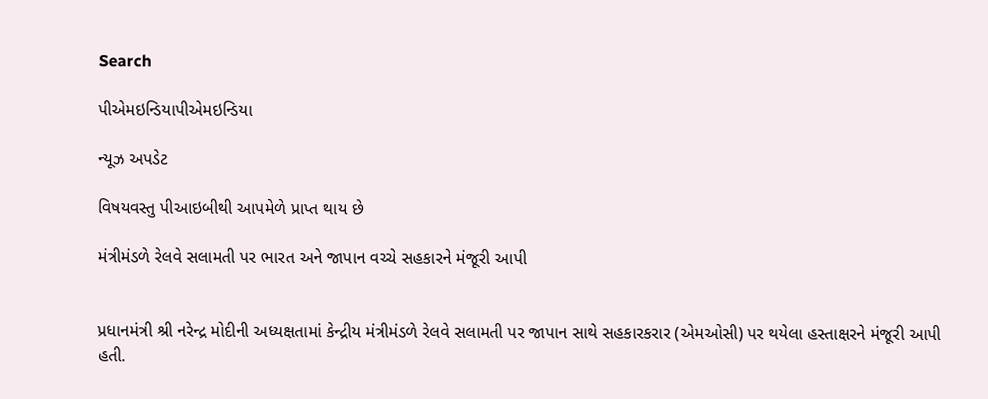Search

પીએમઇન્ડિયાપીએમઇન્ડિયા

ન્યૂઝ અપડેટ

વિષયવસ્તુ પીઆઇબીથી આપમેળે પ્રાપ્ત થાય છે

મંત્રીમંડળે રેલવે સલામતી પર ભારત અને જાપાન વચ્ચે સહકારને મંજૂરી આપી


પ્રધાનમંત્રી શ્રી નરેન્દ્ર મોદીની અધ્યક્ષતામાં કેન્દ્રીય મંત્રીમંડળે રેલવે સલામતી પર જાપાન સાથે સહકારકરાર (એમઓસી) પર થયેલા હસ્તાક્ષરને મંજૂરી આપી હતી.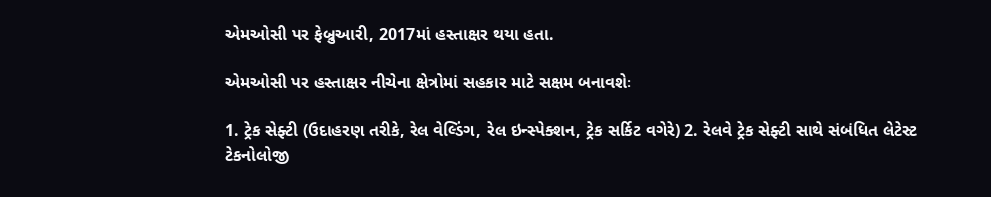એમઓસી પર ફેબ્રુઆરી, 2017માં હસ્તાક્ષર થયા હતા.

એમઓસી પર હસ્તાક્ષર નીચેના ક્ષેત્રોમાં સહકાર માટે સક્ષમ બનાવશેઃ

1. ટ્રેક સેફ્ટી (ઉદાહરણ તરીકે, રેલ વેલ્ડિંગ, રેલ ઇન્સ્પેક્શન, ટ્રેક સર્કિટ વગેરે) 2. રેલવે ટ્રેક સેફ્ટી સાથે સંબંધિત લેટેસ્ટ ટેકનોલોજી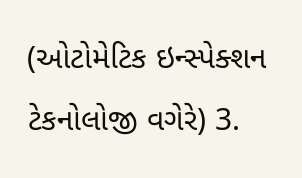(ઓટોમેટિક ઇન્સ્પેક્શન ટેકનોલોજી વગેરે) 3.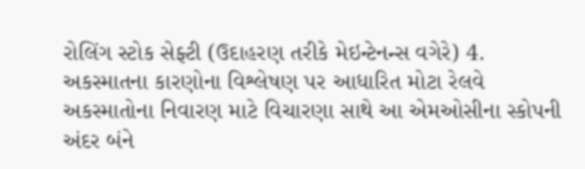રોલિંગ સ્ટોક સેફ્ટી (ઉદાહરણ તરીકે મેઇન્ટેનન્સ વગેરે) 4. અકસ્માતના કારણોના વિશ્લેષણ પર આધારિત મોટા રેલવે અકસ્માતોના નિવારણ માટે વિચારણા સાથે આ એમઓસીના સ્કોપની અંદર બંને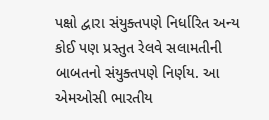પક્ષો દ્વારા સંયુક્તપણે નિર્ધારિત અન્ય કોઈ પણ પ્રસ્તુત રેલવે સલામતીની બાબતનો સંયુક્તપણે નિર્ણય. આ એમઓસી ભારતીય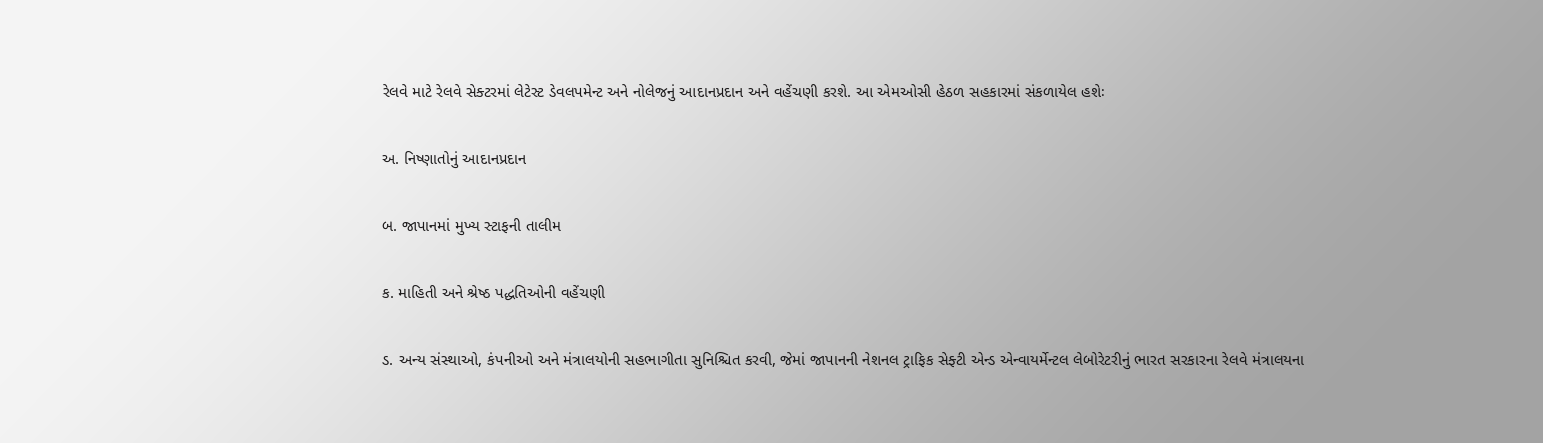રેલવે માટે રેલવે સેક્ટરમાં લેટેસ્ટ ડેવલપમેન્ટ અને નોલેજનું આદાનપ્રદાન અને વહેંચણી કરશે. આ એમઓસી હેઠળ સહકારમાં સંકળાયેલ હશેઃ

અ. નિષ્ણાતોનું આદાનપ્રદાન

બ. જાપાનમાં મુખ્ય સ્ટાફની તાલીમ

ક. માહિતી અને શ્રેષ્ઠ પદ્ધતિઓની વહેંચણી

ડ. અન્ય સંસ્થાઓ, કંપનીઓ અને મંત્રાલયોની સહભાગીતા સુનિશ્ચિત કરવી, જેમાં જાપાનની નેશનલ ટ્રાફિક સેફ્ટી એન્ડ એન્વાયર્મેન્ટલ લેબોરેટરીનું ભારત સરકારના રેલવે મંત્રાલયના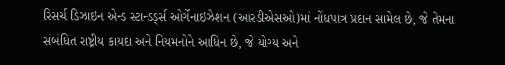રિસર્ચ ડિઝાઇન એન્ડ સ્ટાન્ડર્ડ્સ ઓર્ગેનાઇઝેશન (આરડીએસઓ)માં નોંધપાત્ર પ્રદાન સામેલ છે, જે તેમના સંબંધિત રાષ્ટ્રીય કાયદા અને નિયમનોને આધિન છે, જે યોગ્ય અને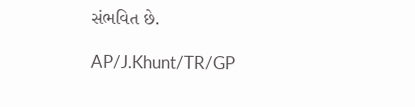સંભવિત છે.

AP/J.Khunt/TR/GP